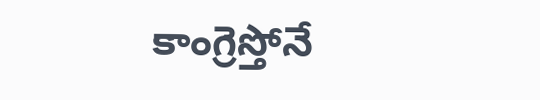కాంగ్రెస్తోనే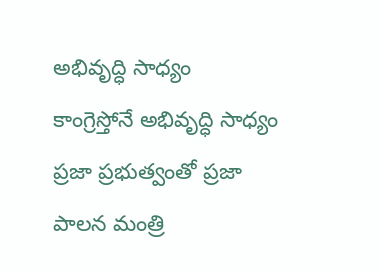అభివృద్ధి సాధ్యం
కాంగ్రెస్తోనే అభివృద్ధి సాధ్యం ప్రజా ప్రభుత్వంతో ప్రజా పాలన మంత్రి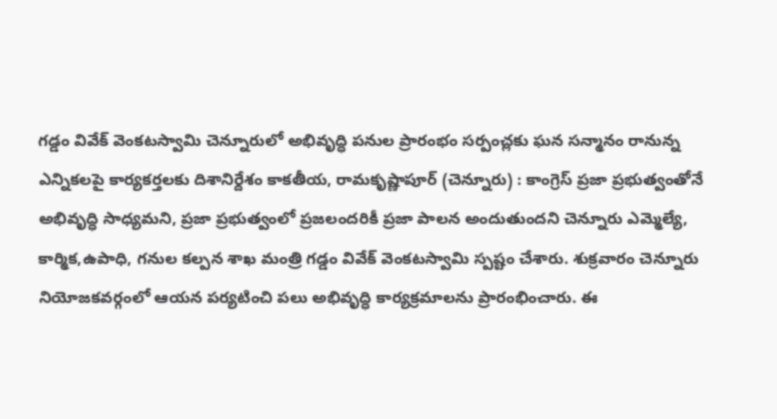గడ్డం వివేక్ వెంకటస్వామి చెన్నూరులో అభివృద్ధి పనుల ప్రారంభం సర్పంచ్లకు ఘన సన్మానం రానున్న ఎన్నికలపై కార్యకర్తలకు దిశానిర్దేశం కాకతీయ, రామకృష్ణాపూర్ (చెన్నూరు) : కాంగ్రెస్ ప్రజా ప్రభుత్వంతోనే అభివృద్ధి సాధ్యమని, ప్రజా ప్రభుత్వంలో ప్రజలందరికీ ప్రజా పాలన అందుతుందని చెన్నూరు ఎమ్మెల్యే, కార్మిక,ఉపాధి, గనుల కల్పన శాఖ మంత్రి గడ్డం వివేక్ వెంకటస్వామి స్పష్టం చేశారు. శుక్రవారం చెన్నూరు నియోజకవర్గంలో ఆయన పర్యటించి పలు అభివృద్ధి కార్యక్రమాలను ప్రారంభించారు. ఈ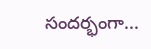సందర్భంగా...